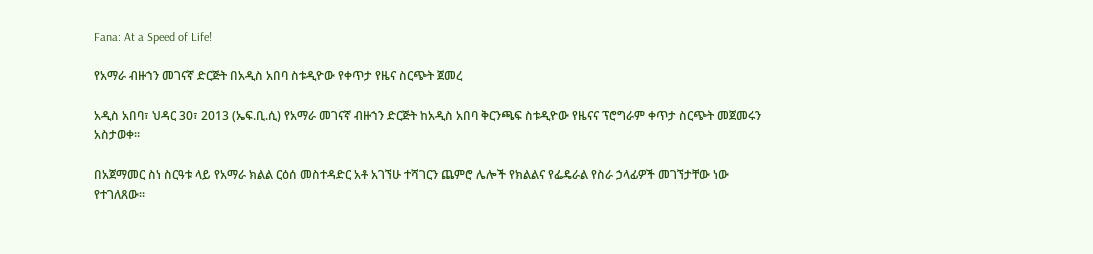Fana: At a Speed of Life!

የአማራ ብዙኀን መገናኛ ድርጅት በአዲስ አበባ ስቱዲዮው የቀጥታ የዜና ስርጭት ጀመረ

አዲስ አበባ፣ ህዳር 30፣ 2013 (ኤፍ.ቢ.ሲ) የአማራ መገናኛ ብዙኀን ድርጅት ከአዲስ አበባ ቅርንጫፍ ስቱዲዮው የዜናና ፕሮግራም ቀጥታ ስርጭት መጀመሩን አስታወቀ፡፡

በአጀማመር ስነ ስርዓቱ ላይ የአማራ ክልል ርዕሰ መስተዳድር አቶ አገኘሁ ተሻገርን ጨምሮ ሌሎች የክልልና የፌዴራል የስራ ኃላፊዎች መገኘታቸው ነው የተገለጸው፡፡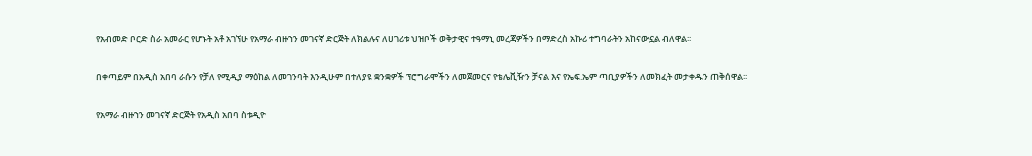የአብመድ ቦርድ ስራ አመራር የሆኑት አቶ አገኘሁ የአማራ ብዙኀን መገናኛ ድርጅት ለክልሉና ለሀገሪቱ ህዝቦች ወቅታዊና ተዓማኒ መረጃዎችን በማድረስ አኩሪ ተግባራትን አከናውኗል ብለዋል፡፡

በቀጣይም በአዲስ አበባ ራሱን የቻለ የሚዲያ ማዕከል ለመገንባት እንዲሁም በተለያዩ ቋንቋዎች ፕሮግራሞችን ለመጀመርና የቴሌቪዥን ቻናል እና የኤፍ.ኤም ጣቢያዎችን ለመክፈት መታቀዱን ጠቅሰዋል፡፡

የአማራ ብዙኀን መገናኛ ድርጅት የአዲስ አበባ ስቱዲዮ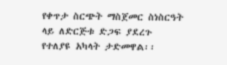የቀጥታ ስርጭት ማስጀመር ስነስርዓት ላይ ለድርጅቱ ድጋፍ ያደረጉ የተለያዩ አካላት ታድመዋል፡፡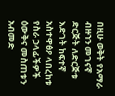በዚሁ ወቅት የአማራ ብዙኀን መገናኛ ድርጅት ለድርጅቱ እድገት ከፍተኛ አስተዋፅዖ ላበረከቱ የስራ ኃላፊችዎች  ዕውቅና መስጠቱን አብመድ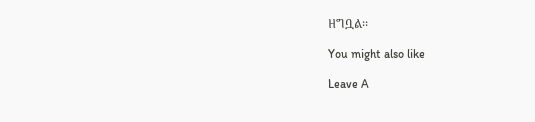ዘግቧል፡፡

You might also like

Leave A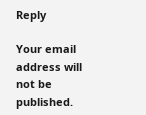Reply

Your email address will not be published.